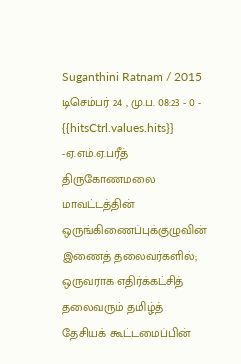Suganthini Ratnam / 2015 டிசெம்பர் 24 , மு.ப. 08:23 - 0 - {{hitsCtrl.values.hits}}
-ஏ.எம்.ஏ.பரீத்
திருகோணமலை மாவட்டத்தின் ஒருங்கிணைப்புக்குழுவின் இணைத் தலைவர்களில்; ஒருவராக எதிர்க்கட்சித் தலைவரும் தமிழ்த் தேசியக் கூட்டமைப்பின்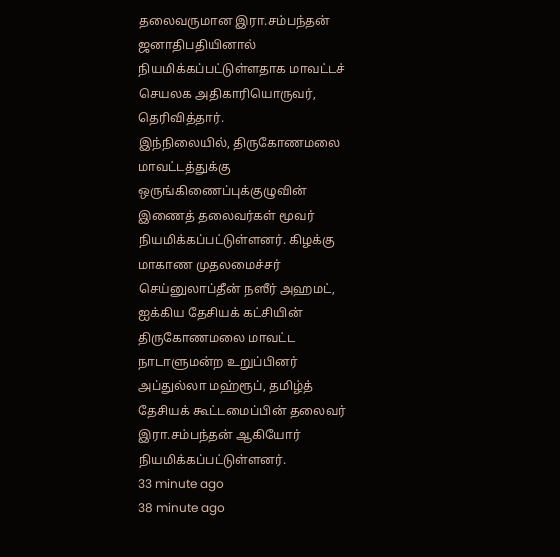தலைவருமான இரா.சம்பந்தன் ஜனாதிபதியினால் நியமிக்கப்பட்டுள்ளதாக மாவட்டச் செயலக அதிகாரியொருவர், தெரிவித்தார்.
இந்நிலையில், திருகோணமலை மாவட்டத்துக்கு ஒருங்கிணைப்புக்குழுவின் இணைத் தலைவர்கள் மூவர் நியமிக்கப்பட்டுள்ளனர். கிழக்கு மாகாண முதலமைச்சர் செய்னுலாப்தீன் நஸீர் அஹமட், ஐக்கிய தேசியக் கட்சியின் திருகோணமலை மாவட்ட நாடாளுமன்ற உறுப்பினர் அப்துல்லா மஹ்ரூப், தமிழ்த் தேசியக் கூட்டமைப்பின் தலைவர் இரா.சம்பந்தன் ஆகியோர் நியமிக்கப்பட்டுள்ளனர்.
33 minute ago
38 minute ago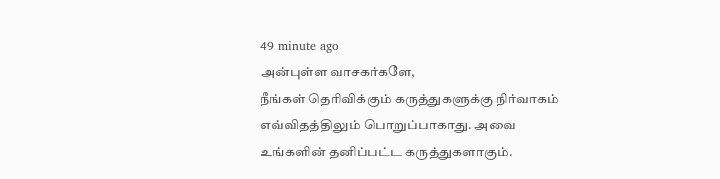49 minute ago
அன்புள்ள வாசகர்களே,
நீங்கள் தெரிவிக்கும் கருத்துகளுக்கு நிர்வாகம் எவ்விதத்திலும் பொறுப்பாகாது. அவை உங்களின் தனிப்பட்ட கருத்துகளாகும்.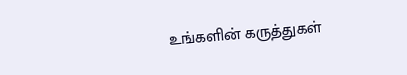உங்களின் கருத்துகள்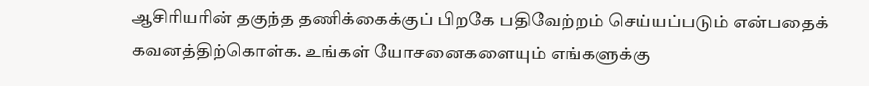ஆசிரியரின் தகுந்த தணிக்கைக்குப் பிறகே பதிவேற்றம் செய்யப்படும் என்பதைக் கவனத்திற்கொள்க. உங்கள் யோசனைகளையும் எங்களுக்கு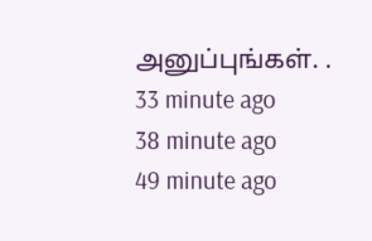அனுப்புங்கள். .
33 minute ago
38 minute ago
49 minute ago